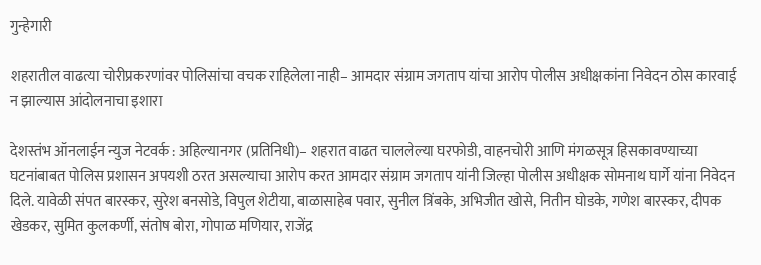गुन्हेगारी

शहरातील वाढत्या चोरीप्रकरणांवर पोलिसांचा वचक राहिलेला नाही– आमदार संग्राम जगताप यांचा आरोप पोलीस अधीक्षकांना निवेदन ठोस कारवाई न झाल्यास आंदोलनाचा इशारा

देशस्तंभ ऑनलाईन न्युज नेटवर्क : अहिल्यानगर (प्रतिनिधी)– शहरात वाढत चाललेल्या घरफोडी, वाहनचोरी आणि मंगळसूत्र हिसकावण्याच्या घटनांबाबत पोलिस प्रशासन अपयशी ठरत असल्याचा आरोप करत आमदार संग्राम जगताप यांनी जिल्हा पोलीस अधीक्षक सोमनाथ घार्गे यांना निवेदन दिले. यावेळी संपत बारस्कर, सुरेश बनसोडे, विपुल शेटीया, बाळासाहेब पवार, सुनील त्रिंबके, अभिजीत खोसे, नितीन घोडके, गणेश बारस्कर, दीपक खेडकर, सुमित कुलकर्णी, संतोष बोरा, गोपाळ मणियार, राजेंद्र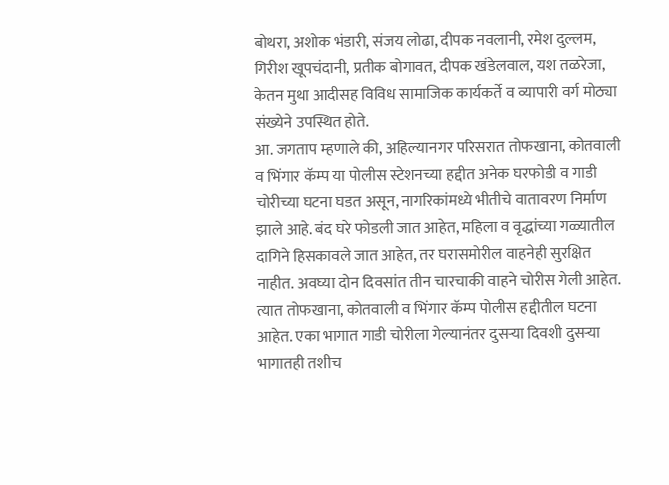बोथरा, अशोक भंडारी, संजय लोढा, दीपक नवलानी, रमेश दुल्लम, गिरीश खूपचंदानी, प्रतीक बोगावत, दीपक खंडेलवाल, यश तळरेजा, केतन मुथा आदीसह विविध सामाजिक कार्यकर्ते व व्यापारी वर्ग मोठ्या संख्येने उपस्थित होते.
आ. जगताप म्हणाले की, अहिल्यानगर परिसरात तोफखाना, कोतवाली व भिंगार कॅम्प या पोलीस स्टेशनच्या हद्दीत अनेक घरफोडी व गाडी चोरीच्या घटना घडत असून, नागरिकांमध्ये भीतीचे वातावरण निर्माण झाले आहे. बंद घरे फोडली जात आहेत, महिला व वृद्धांच्या गळ्यातील दागिने हिसकावले जात आहेत, तर घरासमोरील वाहनेही सुरक्षित नाहीत. अवघ्या दोन दिवसांत तीन चारचाकी वाहने चोरीस गेली आहेत. त्यात तोफखाना, कोतवाली व भिंगार कॅम्प पोलीस हद्दीतील घटना आहेत. एका भागात गाडी चोरीला गेल्यानंतर दुसऱ्या दिवशी दुसऱ्या भागातही तशीच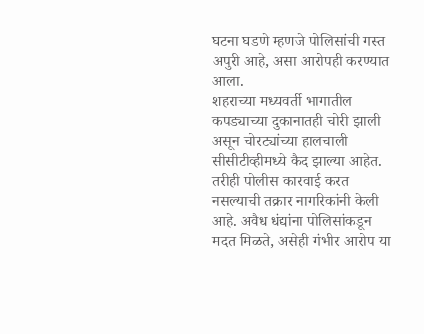घटना घडणे म्हणजे पोलिसांची गस्त अपुरी आहे, असा आरोपही करण्यात आला.
शहराच्या मध्यवर्ती भागातील कपड्याच्या दुकानातही चोरी झाली असून चोरट्यांच्या हालचाली सीसीटीव्हीमध्ये कैद झाल्या आहेत. तरीही पोलीस कारवाई करत नसल्याची तक्रार नागरिकांनी केली आहे. अवैध धंद्यांना पोलिसांकडून मदत मिळते, असेही गंभीर आरोप या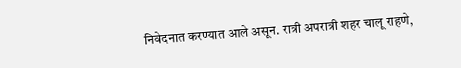निवेदनात करण्यात आले असून. रात्री अपरात्री शहर चालू राहणे,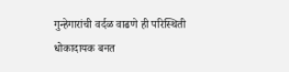गुन्हेगारांची वर्दळ वाढणे ही परिस्थिती धोकादायक बनत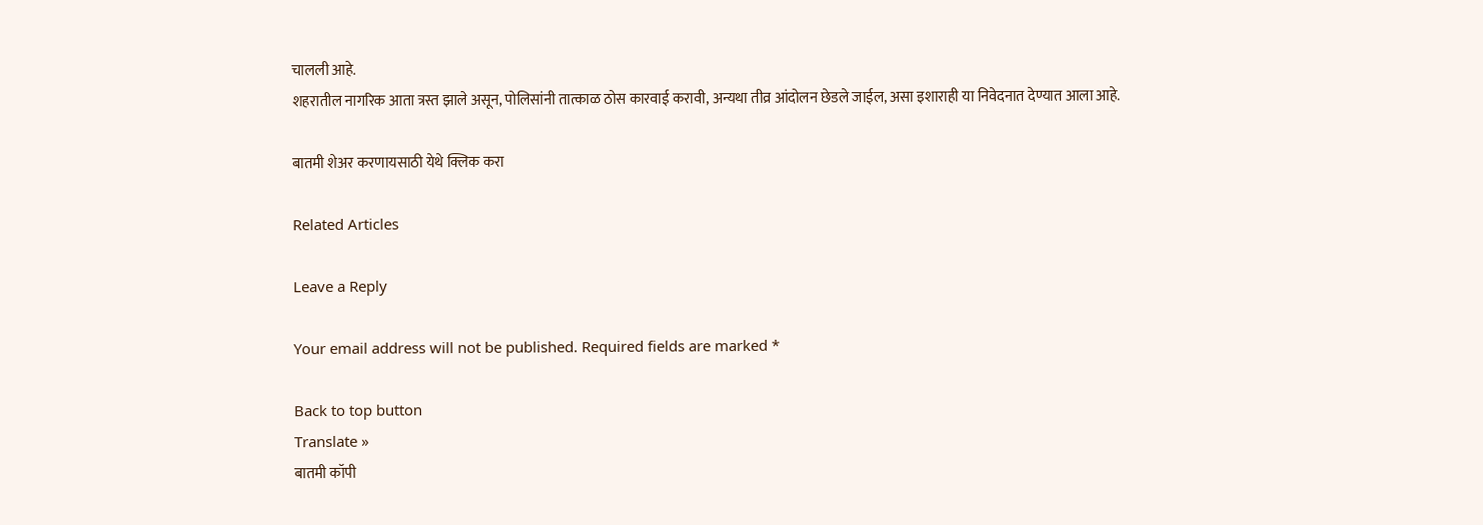चालली आहे.
शहरातील नागरिक आता त्रस्त झाले असून, पोलिसांनी तात्काळ ठोस कारवाई करावी, अन्यथा तीव्र आंदोलन छेडले जाईल, असा इशाराही या निवेदनात देण्यात आला आहे.

बातमी शेअर करणायसाठी येथे क्लिक करा

Related Articles

Leave a Reply

Your email address will not be published. Required fields are marked *

Back to top button
Translate »
बातमी कॉपी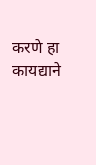करणे हा कायद्याने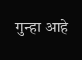गुन्हा आहे